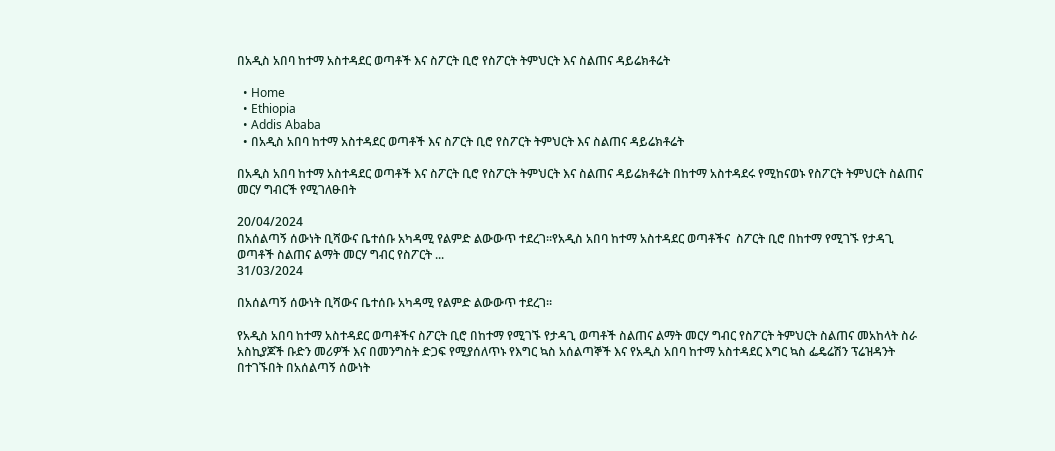በአዲስ አበባ ከተማ አስተዳደር ወጣቶች እና ስፖርት ቢሮ የስፖርት ትምህርት እና ስልጠና ዳይሬክቶሬት

  • Home
  • Ethiopia
  • Addis Ababa
  • በአዲስ አበባ ከተማ አስተዳደር ወጣቶች እና ስፖርት ቢሮ የስፖርት ትምህርት እና ስልጠና ዳይሬክቶሬት

በአዲስ አበባ ከተማ አስተዳደር ወጣቶች እና ስፖርት ቢሮ የስፖርት ትምህርት እና ስልጠና ዳይሬክቶሬት በከተማ አስተዳደሩ የሚከናወኑ የስፖርት ትምህርት ስልጠና መርሃ ግብርች የሚገለፁበት

20/04/2024
በአሰልጣኝ ሰውነት ቢሻውና ቤተሰቡ አካዳሚ የልምድ ልውውጥ ተደረገ።የአዲስ አበባ ከተማ አስተዳደር ወጣቶችና  ስፖርት ቢሮ በከተማ የሚገኙ የታዳጊ ወጣቶች ስልጠና ልማት መርሃ ግብር የስፖርት ...
31/03/2024

በአሰልጣኝ ሰውነት ቢሻውና ቤተሰቡ አካዳሚ የልምድ ልውውጥ ተደረገ።

የአዲስ አበባ ከተማ አስተዳደር ወጣቶችና ስፖርት ቢሮ በከተማ የሚገኙ የታዳጊ ወጣቶች ስልጠና ልማት መርሃ ግብር የስፖርት ትምህርት ስልጠና መአከላት ስራ አስኪያጆች ቡድን መሪዎች እና በመንግስት ድጋፍ የሚያሰለጥኑ የእግር ኳስ አሰልጣኞች እና የአዲስ አበባ ከተማ አስተዳደር እግር ኳስ ፌዴሬሽን ፕሬዝዳንት በተገኙበት በአሰልጣኝ ሰውነት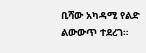ቢሻው አካዳሚ የልድ ልውውጥ ተደረገ።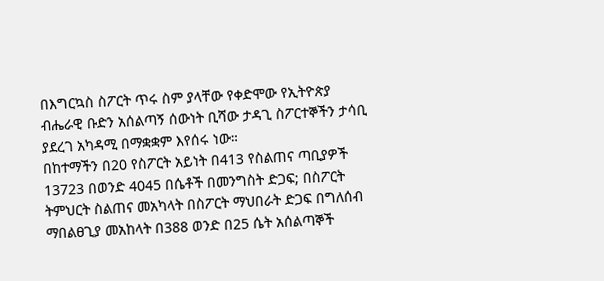በእግርኳስ ስፖርት ጥሩ ስም ያላቸው የቀድሞው የኢትዮጵያ ብሔራዊ ቡድን አሰልጣኝ ሰውነት ቢሻው ታዳጊ ስፖርተኞችን ታሳቢ ያደረገ አካዳሚ በማቋቋም እየሰሩ ነው።
በከተማችን በ20 የስፖርት አይነት በ413 የስልጠና ጣቢያዎች 13723 በወንድ 4045 በሴቶች በመንግስት ድጋፍ; በስፖርት ትምህርት ስልጠና መአካላት በስፖርት ማህበራት ድጋፍ በግለሰብ ማበልፀጊያ መአከላት በ388 ወንድ በ25 ሴት አሰልጣኞች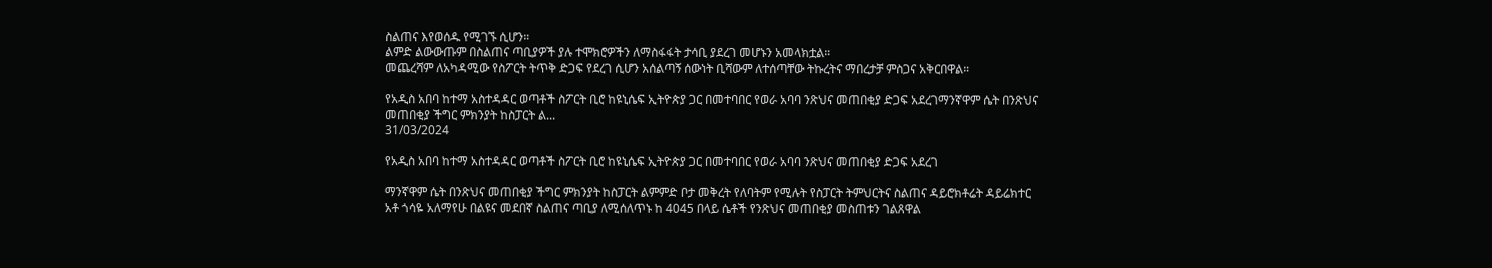ስልጠና እየወሰዱ የሚገኙ ሲሆን።
ልምድ ልውውጡም በስልጠና ጣቢያዎች ያሉ ተሞክሮዎችን ለማስፋፋት ታሳቢ ያደረገ መሆኑን አመላክቷል።
መጨረሻም ለአካዳሚው የስፖርት ትጥቅ ድጋፍ የደረገ ሲሆን አሰልጣኝ ሰውነት ቢሻውም ለተሰጣቸው ትኩረትና ማበረታቻ ምስጋና አቅርበዋል።

የአዲስ አበባ ከተማ አስተዳዳር ወጣቶች ስፖርት ቢሮ ከዩኒሴፍ ኢትዮጵያ ጋር በመተባበር የወራ አባባ ንጽህና መጠበቂያ ድጋፍ አደረገማንኛዋም ሴት በንጽህና መጠበቂያ ችግር ምክንያት ከስፓርት ል...
31/03/2024

የአዲስ አበባ ከተማ አስተዳዳር ወጣቶች ስፖርት ቢሮ ከዩኒሴፍ ኢትዮጵያ ጋር በመተባበር የወራ አባባ ንጽህና መጠበቂያ ድጋፍ አደረገ

ማንኛዋም ሴት በንጽህና መጠበቂያ ችግር ምክንያት ከስፓርት ልምምድ ቦታ መቅረት የለባትም የሚሉት የስፓርት ትምህርትና ስልጠና ዳይሮክቶሬት ዳይሬክተር አቶ ጎሳዬ አለማየሁ በልዩና መደበኛ ስልጠና ጣቢያ ለሚሰለጥኑ ከ 4045 በላይ ሴቶች የንጽህና መጠበቂያ መስጠቱን ገልጸዋል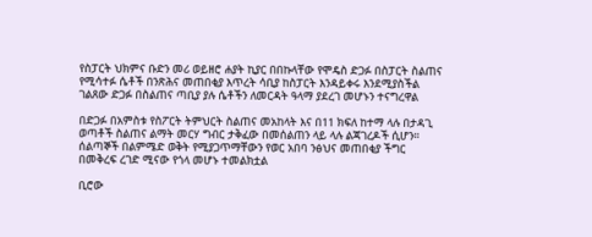የስፓርት ህክምና ቡድን መሪ ወይዘሮ ሐያት ኪያር በበኩላቸው የሞዴስ ድጋፉ በስፓርት ስልጠና የሚሳተፉ ሴቶች በንጽሕና መጠበቂያ እጥረት ሳቢያ ከስፓርት እንዳይቀሩ እንደሚያስችል ገልጸው ድጋፉ በስልጠና ጣቢያ ያሉ ሴቶችን ለመርዳት ዓላማ ያደረገ መሆኑን ተናግረዋል

በድጋፉ በአምስቱ የስፖርት ትምህርት ስልጠና መአከላት እና በ11 ክፍለ ከተማ ላሉ በታዳጊ ወጣቶች ስልጠና ልማት መርሃ ግብር ታቅፈው በመሰልጠን ላይ ላሉ ልጃገረዶች ሲሆን። ሰልጣኞች በልምሜድ ወቅት የሚያጋጥማቸውን የወር አበባ ንፅህና መጠበቂያ ችግር በመቅረፍ ረገድ ሚናው የጎላ መሆኑ ተመልክቷል

ቢሮው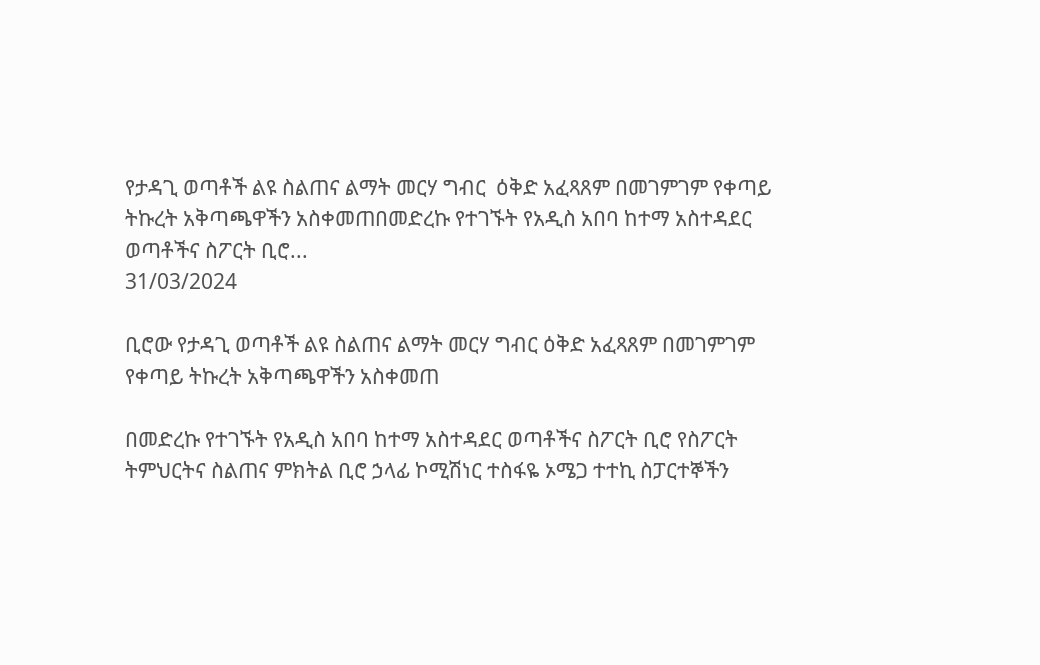የታዳጊ ወጣቶች ልዩ ስልጠና ልማት መርሃ ግብር  ዕቅድ አፈጻጸም በመገምገም የቀጣይ ትኩረት አቅጣጫዋችን አስቀመጠበመድረኩ የተገኙት የአዲስ አበባ ከተማ አስተዳደር ወጣቶችና ስፖርት ቢሮ...
31/03/2024

ቢሮው የታዳጊ ወጣቶች ልዩ ስልጠና ልማት መርሃ ግብር ዕቅድ አፈጻጸም በመገምገም የቀጣይ ትኩረት አቅጣጫዋችን አስቀመጠ

በመድረኩ የተገኙት የአዲስ አበባ ከተማ አስተዳደር ወጣቶችና ስፖርት ቢሮ የስፖርት ትምህርትና ስልጠና ምክትል ቢሮ ኃላፊ ኮሚሽነር ተስፋዬ ኦሜጋ ተተኪ ስፓርተኞችን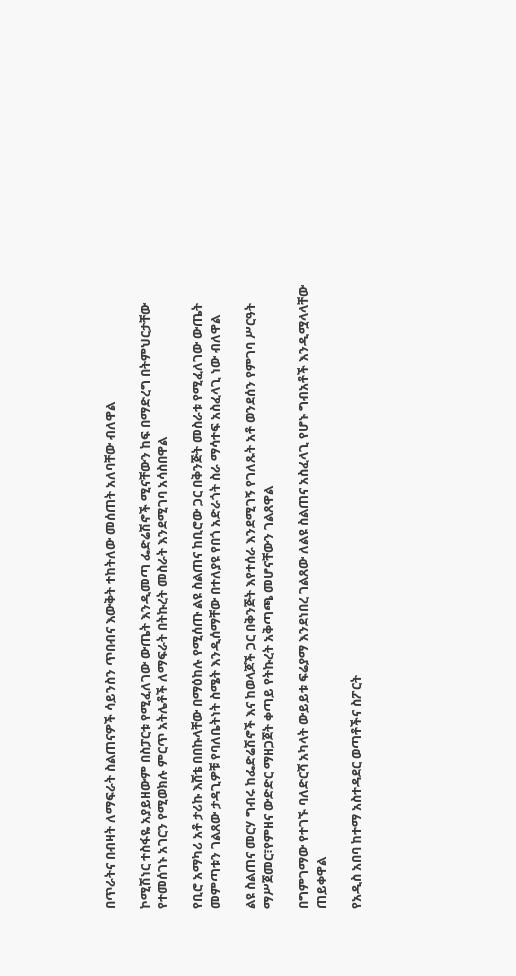በጥራትና በብዛት ለማፍራት ስልጠናዎች ሳይንስን ጥበብና እውቅት ተከትለው መሰጠት አለባቸው ብለዋል

ኮሚሽነር ተስፋዬ አያይዘውም በስፓርቱ የሚፈለገው ውጤት እንዲመጣ ፌድሬሽኖች ሚናቸውን ከፍ በማድረግ በትምህርታቸው የተመሰገኑ አገርን የሚወክሉ ምርጥ አትሌቶች ለማፍራት በትኩረት መስራት እንደሚገባ አሳስበዋል

የቢሮ አማካሪ አቶ ታሪኩ እሸቴ በበኩላቸው በማዕከሉ የሚሰጡ ልዩ ስልጠና ከቢሮው ጋር በቅንጅት መስራቱ የሚፈለገው ውጤት መምጣቱን ገልጸው ታዳጊዎቹ የባለቤትነት ስሜት እንዲሰማቸው በተለያዩ የበጎ አድራጎት ስራ ማሳተፍ አስፈላጊ ነው ብለዋል

ልዩ ስልጠና መርሃ ግብሩ ከፌድሬሽኖች እና ከወላጆች ጋር በቅንጅት እየተሰራ እንደሚገኝ የገለጹት አቶ ወንደሰን የምገባ ሥርዓት ማሥጀመር፣የምዘና ውድድር ማዘጋጀት ቀጣይ የትኩረት አቅጣጫ መሆናቸውን ገልጸዋል

በግምገማው የተገኙ ባለድርሻ አካላት ውይይቱ ፍሬያማ እንደነበረ ገልጸው ለልዩ ስልጠና አስፈላጊ የሆኑ ግብአቶች እንዲሟላላቸው ጠይቀዋል

የአዲስ አበባ ከተማ አስተዳደር ወጣቶችና ስፖርት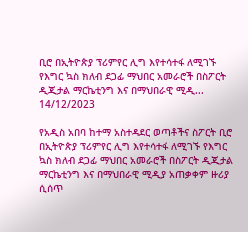ቢሮ በኢትዮጵያ ፕሪምየር ሊግ እየተሳተፋ ለሚገኙ  የእግር ኳስ ክለብ ደጋፊ ማህበር አመራሮች በስፖርት ዲጂታል ማርኬቲንግ እና በማህበራዊ ሚዲ...
14/12/2023

የአዲስ አበባ ከተማ አስተዳደር ወጣቶችና ስፖርት ቢሮ በኢትዮጵያ ፕሪምየር ሊግ እየተሳተፋ ለሚገኙ የእግር ኳስ ክለብ ደጋፊ ማህበር አመራሮች በስፖርት ዲጂታል ማርኬቲንግ እና በማህበራዊ ሚዲያ አጠቃቀም ዙሪያ ሲሰጥ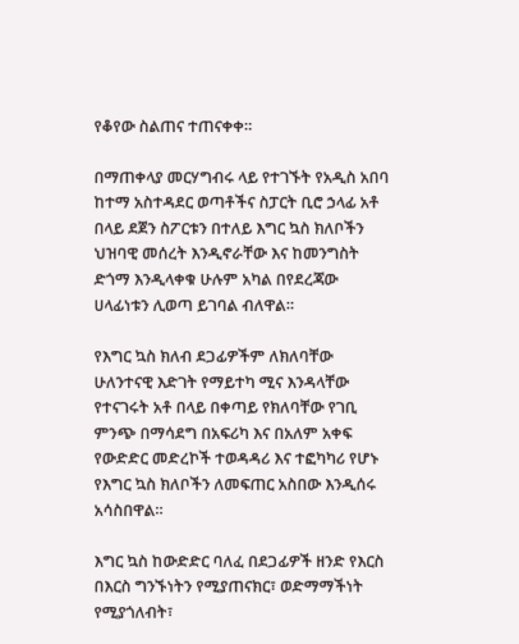የቆየው ስልጠና ተጠናቀቀ።

በማጠቀላያ መርሃግብሩ ላይ የተገኙት የአዲስ አበባ ከተማ አስተዳደር ወጣቶችና ስፓርት ቢሮ ኃላፊ አቶ በላይ ደጀን ስፖርቱን በተለይ እግር ኳስ ክለቦችን ህዝባዊ መሰረት እንዲኖራቸው እና ከመንግስት ድጎማ እንዲላቀቁ ሁሉም አካል በየደረጃው ሀላፊነቱን ሊወጣ ይገባል ብለዋል።

የእግር ኳስ ክለብ ደጋፊዎችም ለክለባቸው ሁለንተናዊ እድገት የማይተካ ሚና እንዳላቸው የተናገሩት አቶ በላይ በቀጣይ የክለባቸው የገቢ ምንጭ በማሳደግ በአፍሪካ እና በአለም አቀፍ የውድድር መድረኮች ተወዳዳሪ እና ተፎካካሪ የሆኑ የእግር ኳስ ክለቦችን ለመፍጠር አስበው እንዲሰሩ አሳስበዋል።

እግር ኳስ ከውድድር ባለፈ በደጋፊዎች ዘንድ የእርስ በእርስ ግንኙነትን የሚያጠናክር፣ ወድማማችነት የሚያጎለብት፣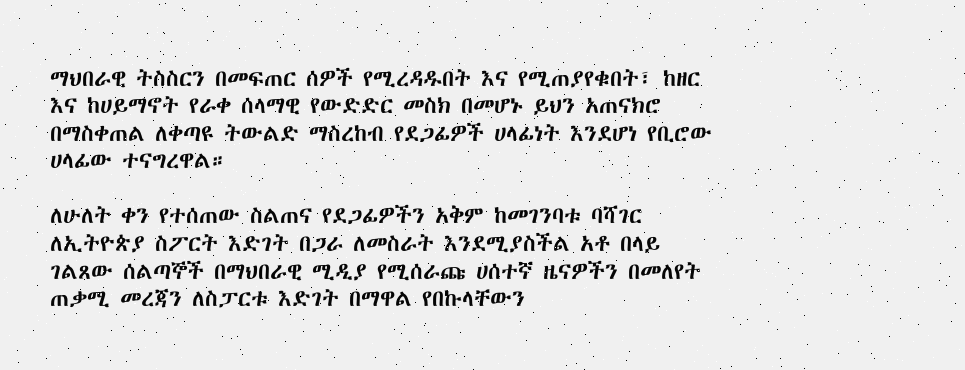ማህበራዊ ትስስርን በመፍጠር ሰዎች የሚረዳዱበት እና የሚጠያየቁበት፣ ከዘር እና ከሀይማኖት የራቀ ሰላማዊ የውድድር መስክ በመሆኑ ይህን አጠናክሮ በማስቀጠል ለቀጣዩ ትውልድ ማስረከብ የደጋፊዎች ሀላፊነት እንደሆነ የቢሮው ሀላፊው ተናግረዋል።

ለሁለት ቀን የተሰጠው ስልጠና የደጋፊዎችን አቅም ከመገንባቱ ባሻገር ለኢትዮጵያ ስፖርት እድገት በጋራ ለመስራት እንደሚያስችል አቶ በላይ ገልጸው ሰልጣኞች በማህበራዊ ሚዲያ የሚሰራጩ ሀሰተኛ ዜናዎችን በመለየት ጠቃሚ መረጃን ለስፓርቱ እድገት በማዋል የበኩላቸውን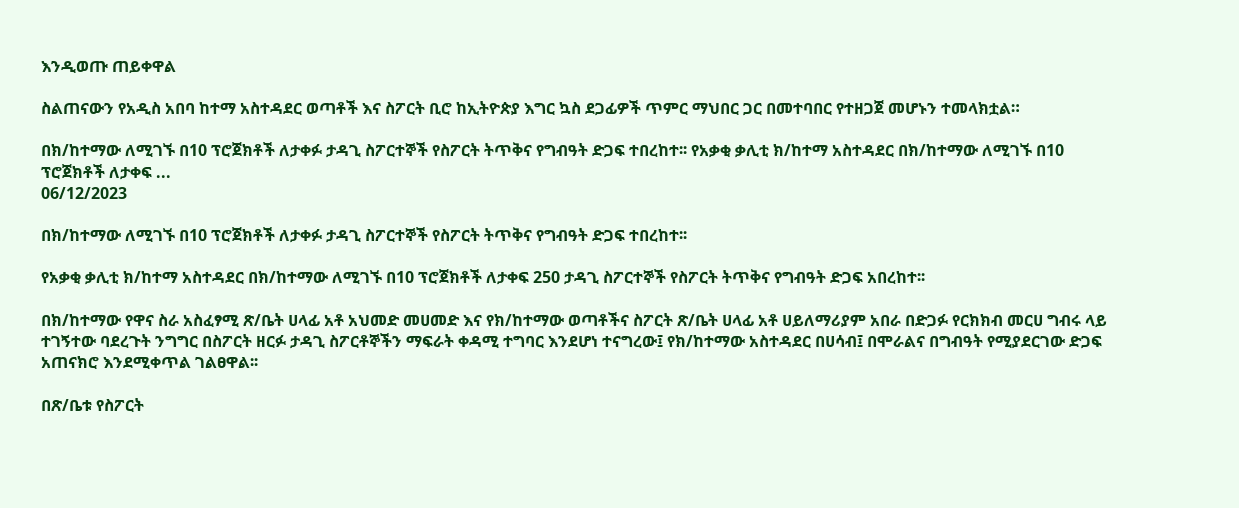እንዲወጡ ጠይቀዋል

ስልጠናውን የአዲስ አበባ ከተማ አስተዳደር ወጣቶች እና ስፖርት ቢሮ ከኢትዮጵያ እግር ኳስ ደጋፊዎች ጥምር ማህበር ጋር በመተባበር የተዘጋጀ መሆኑን ተመላክቷል።

በክ/ከተማው ለሚገኙ በ10 ፕሮጀክቶች ለታቀፉ ታዳጊ ስፖርተኞች የስፖርት ትጥቅና የግብዓት ድጋፍ ተበረከተ፡፡ የአቃቂ ቃሊቲ ክ/ከተማ አስተዳደር በክ/ከተማው ለሚገኙ በ10 ፕሮጀክቶች ለታቀፍ ...
06/12/2023

በክ/ከተማው ለሚገኙ በ10 ፕሮጀክቶች ለታቀፉ ታዳጊ ስፖርተኞች የስፖርት ትጥቅና የግብዓት ድጋፍ ተበረከተ፡፡

የአቃቂ ቃሊቲ ክ/ከተማ አስተዳደር በክ/ከተማው ለሚገኙ በ10 ፕሮጀክቶች ለታቀፍ 250 ታዳጊ ስፖርተኞች የስፖርት ትጥቅና የግብዓት ድጋፍ አበረከተ፡፡

በክ/ከተማው የዋና ስራ አስፈፃሚ ጽ/ቤት ሀላፊ አቶ አህመድ መሀመድ እና የክ/ከተማው ወጣቶችና ስፖርት ጽ/ቤት ሀላፊ አቶ ሀይለማሪያም አበራ በድጋፉ የርክክብ መርሀ ግብሩ ላይ ተገኝተው ባደረጉት ንግግር በስፖርት ዘርፉ ታዳጊ ስፖርቶኞችን ማፍራት ቀዳሚ ተግባር እንደሆነ ተናግረው፤ የክ/ከተማው አስተዳደር በሀሳብ፤ በሞራልና በግብዓት የሚያደርገው ድጋፍ አጠናክሮ እንደሚቀጥል ገልፀዋል፡፡

በጽ/ቤቱ የስፖርት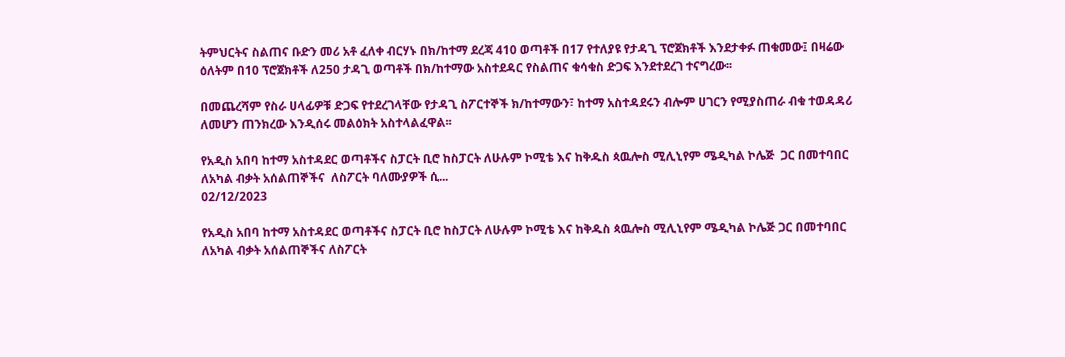ትምህርትና ስልጠና ቡድን መሪ አቶ ፈለቀ ብርሃኑ በክ/ከተማ ደረጃ 410 ወጣቶች በ17 የተለያዩ የታዳጊ ፕሮጀክቶች እንደታቀፉ ጠቁመው፤ በዛሬው ዕለትም በ10 ፕሮጀክቶች ለ250 ታዳጊ ወጣቶች በክ/ከተማው አስተደዳር የስልጠና ቁሳቁስ ድጋፍ እንደተደረገ ተናግረው፡፡

በመጨረሻም የስራ ሀላፊዎቹ ድጋፍ የተደረገላቸው የታዳጊ ስፖርተኞች ክ/ከተማውን፣ ከተማ አስተዳደሩን ብሎም ሀገርን የሚያስጠራ ብቁ ተወዳዳሪ ለመሆን ጠንክረው እንዲሰሩ መልዕክት አስተላልፈዋል፡፡

የአዲስ አበባ ከተማ አስተዳደር ወጣቶችና ስፓርት ቢሮ ከስፓርት ለሁሉም ኮሚቴ እና ከቅዱስ ጳዉሎስ ሚሊኒየም ሜዲካል ኮሌጅ  ጋር በመተባበር ለአካል ብቃት አሰልጠኞችና  ለስፖርት ባለሙያዎች ሲ...
02/12/2023

የአዲስ አበባ ከተማ አስተዳደር ወጣቶችና ስፓርት ቢሮ ከስፓርት ለሁሉም ኮሚቴ እና ከቅዱስ ጳዉሎስ ሚሊኒየም ሜዲካል ኮሌጅ ጋር በመተባበር ለአካል ብቃት አሰልጠኞችና ለስፖርት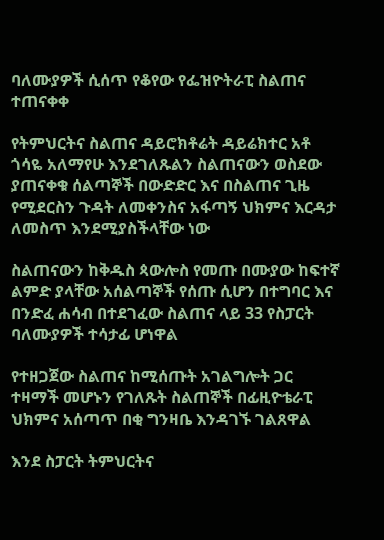ባለሙያዎች ሲሰጥ የቆየው የፌዝዮትራፒ ስልጠና ተጠናቀቀ

የትምህርትና ስልጠና ዳይሮክቶሬት ዳይሬክተር አቶ ጎሳዬ አለማየሁ እንደገለጹልን ስልጠናውን ወስደው ያጠናቀቁ ሰልጣኞች በውድድር እና በስልጠና ጊዜ የሚደርስን ጉዳት ለመቀንስና አፋጣኝ ህክምና እርዳታ ለመስጥ እንደሚያስችላቸው ነው

ስልጠናውን ከቅዱስ ጳውሎስ የመጡ በሙያው ከፍተኛ ልምድ ያላቸው አሰልጣኞች የሰጡ ሲሆን በተግባር እና በንድፈ ሐሳብ በተደገፈው ስልጠና ላይ 33 የስፓርት ባለሙያዎች ተሳታፊ ሆነዋል

የተዘጋጀው ስልጠና ከሚሰጡት አገልግሎት ጋር ተዛማች መሆኑን የገለጹት ስልጠኞች በፊዚዮቴራፒ ህክምና አሰጣጥ በቂ ግንዛቤ እንዳገኙ ገልጸዋል

እንደ ስፓርት ትምህርትና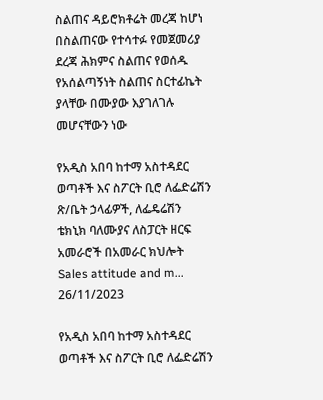ስልጠና ዳይሮክቶሬት መረጃ ከሆነ በስልጠናው የተሳተፉ የመጀመሪያ ደረጃ ሕክምና ስልጠና የወሰዱ የአሰልጣኝነት ስልጠና ስርተፊኬት ያላቸው በሙያው እያገለገሉ መሆናቸውን ነው

የአዲስ አበባ ከተማ አስተዳደር ወጣቶች እና ስፖርት ቢሮ ለፌድሬሽን ጽ/ቤት ኃላፊዎች, ለፌዴሬሽን ቴክኒክ ባለሙያና ለስፓርት ዘርፍ አመራሮች በአመራር ክህሎት Sales attitude and m...
26/11/2023

የአዲስ አበባ ከተማ አስተዳደር ወጣቶች እና ስፖርት ቢሮ ለፌድሬሽን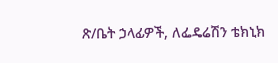ጽ/ቤት ኃላፊዎች, ለፌዴሬሽን ቴክኒክ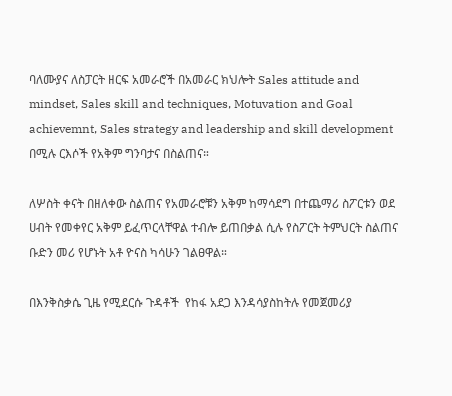ባለሙያና ለስፓርት ዘርፍ አመራሮች በአመራር ክህሎት Sales attitude and mindset, Sales skill and techniques, Motuvation and Goal achievemnt, Sales strategy and leadership and skill development በሚሉ ርእሶች የአቅም ግንባታና በስልጠና።

ለሦስት ቀናት በዘለቀው ስልጠና የአመራሮቹን አቅም ከማሳደግ በተጨማሪ ስፖርቱን ወደ ሀብት የመቀየር አቅም ይፈጥርላቸዋል ተብሎ ይጠበቃል ሲሉ የስፖርት ትምህርት ስልጠና ቡድን መሪ የሆኑት አቶ ዮናስ ካሳሁን ገልፀዋል።

በእንቅስቃሴ ጊዜ የሚደርሱ ጉዳቶች  የከፋ አደጋ እንዳሳያስከትሉ የመጀመሪያ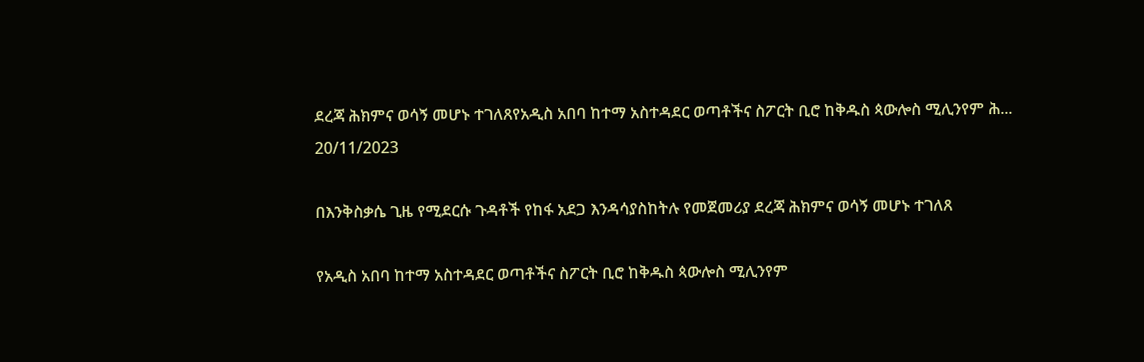ደረጃ ሕክምና ወሳኝ መሆኑ ተገለጸየአዲስ አበባ ከተማ አስተዳደር ወጣቶችና ስፖርት ቢሮ ከቅዱስ ጳውሎስ ሚሊንየም ሕ...
20/11/2023

በእንቅስቃሴ ጊዜ የሚደርሱ ጉዳቶች የከፋ አደጋ እንዳሳያስከትሉ የመጀመሪያ ደረጃ ሕክምና ወሳኝ መሆኑ ተገለጸ

የአዲስ አበባ ከተማ አስተዳደር ወጣቶችና ስፖርት ቢሮ ከቅዱስ ጳውሎስ ሚሊንየም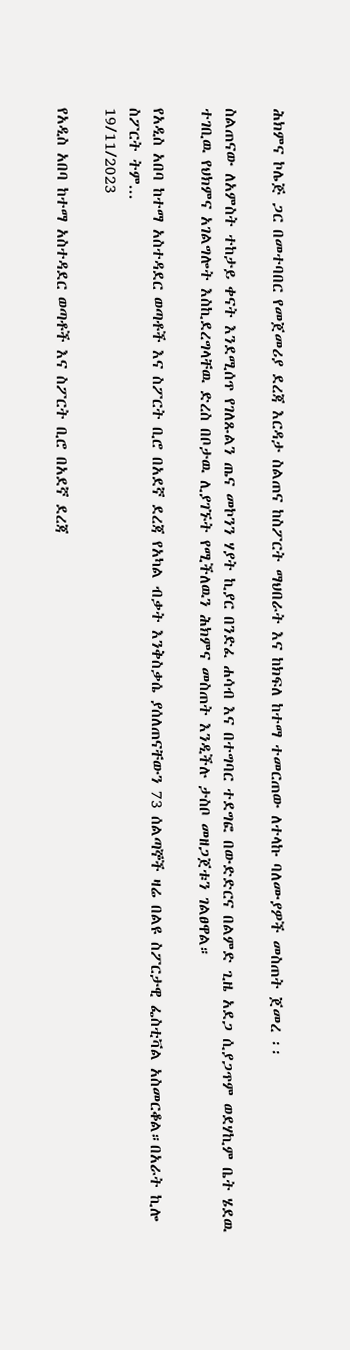ሕክምና ኮሌጅ ጋር በመተባበር የመጀመሪያ ደረጃ እርዳታ ስልጠና ከስፖርት ማህበራት እና ከክፍለ ከተማ ተመርጠው ለተላኩ ባለሙያዎች መስጠት ጀመረ ፡፡

ስልጠናው ለአምስት ተከታይ ቀናት እንደሚሰጥ የገለጹልን ጤና መኮንን ሃያት ኪያር በንድፈ ሐሳብ እና በተግባር ተደግፎ በውድድርና በልምድ ጊዜ አደጋ ሲያጋጥም ወደሃኪም ቤት ሄደዉ ተገቢዉ የህክምና አገልግሎት እስኪደረግላቸዉ ድረስ በቦታዉ ሊያገኙት የሚችለዉን ሕክምና መስጠት እንዲችሉ ታስቦ መዘጋጀቱን ገልፀዋል።

የአዲስ አበባ ከተማ አስተዳደር ወጣቶች እና ስፖርት ቢሮ በአደኛ ደረጃ የአካል ብቃት እንቅስቃሴ ያሰለጠናቸውን 73 ሰልጣኞች ዛሬ በልዩ ስፖርታዊ ፌስቲቫል አስመርቆል።በአራት ኪሎ ስፖርት ትም...
19/11/2023

የአዲስ አበባ ከተማ አስተዳደር ወጣቶች እና ስፖርት ቢሮ በአደኛ ደረጃ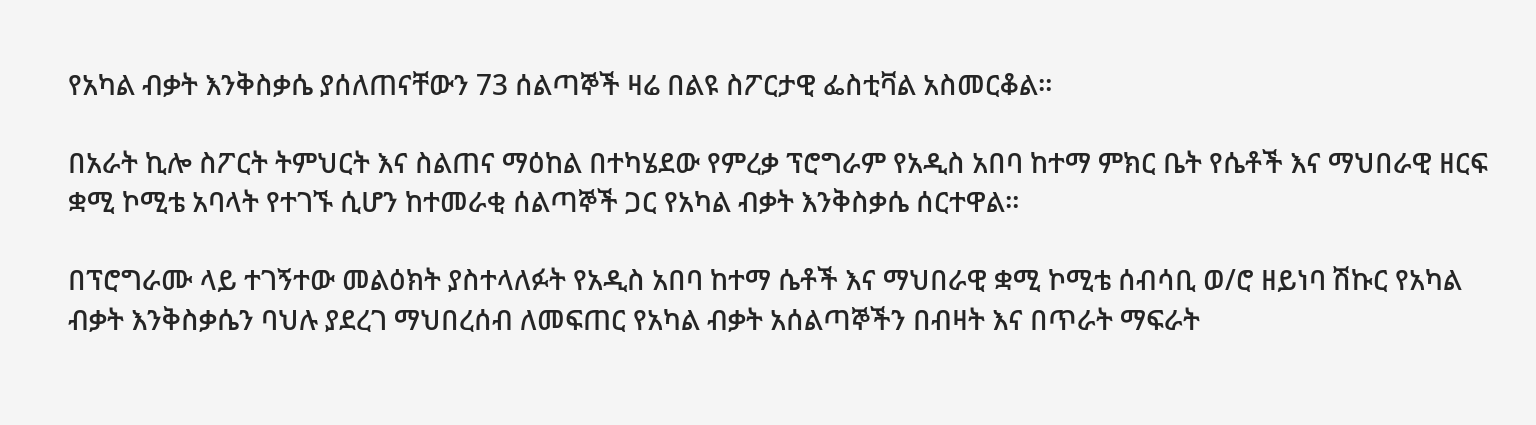የአካል ብቃት እንቅስቃሴ ያሰለጠናቸውን 73 ሰልጣኞች ዛሬ በልዩ ስፖርታዊ ፌስቲቫል አስመርቆል።

በአራት ኪሎ ስፖርት ትምህርት እና ስልጠና ማዕከል በተካሄደው የምረቃ ፕሮግራም የአዲስ አበባ ከተማ ምክር ቤት የሴቶች እና ማህበራዊ ዘርፍ ቋሚ ኮሚቴ አባላት የተገኙ ሲሆን ከተመራቂ ሰልጣኞች ጋር የአካል ብቃት እንቅስቃሴ ሰርተዋል።

በፕሮግራሙ ላይ ተገኝተው መልዕክት ያስተላለፉት የአዲስ አበባ ከተማ ሴቶች እና ማህበራዊ ቋሚ ኮሚቴ ሰብሳቢ ወ/ሮ ዘይነባ ሽኩር የአካል ብቃት እንቅስቃሴን ባህሉ ያደረገ ማህበረሰብ ለመፍጠር የአካል ብቃት አሰልጣኞችን በብዛት እና በጥራት ማፍራት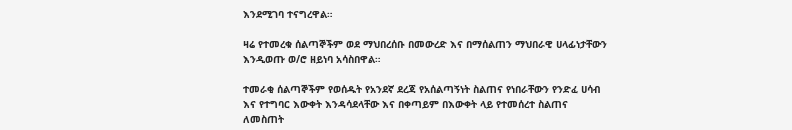እንደሚገባ ተናግረዋል።

ዛሬ የተመረቁ ሰልጣኞችም ወደ ማህበረሰቡ በመውረድ እና በማሰልጠን ማህበራዊ ሀላፊነታቸውን እንዲወጡ ወ/ሮ ዘይነባ አሳስበዋል።

ተመራቂ ሰልጣኞችም የወሰዱት የአንደኛ ደረጃ የአሰልጣኝነት ስልጠና የነበራቸውን የንድፈ ሀሳብ እና የተግባር እውቀት እንዳሳደላቸው እና በቀጣይም በእውቀት ላይ የተመሰረተ ስልጠና ለመስጠት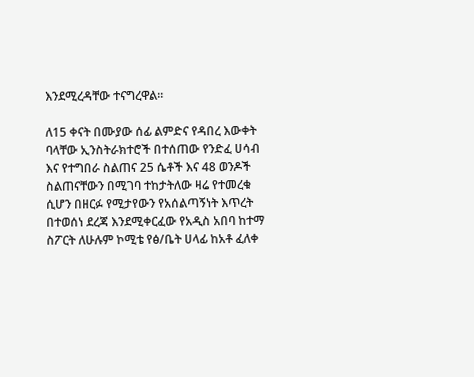እንደሚረዳቸው ተናግረዋል።

ለ15 ቀናት በሙያው ሰፊ ልምድና የዳበረ እውቀት ባላቸው ኢንስትራክተሮች በተሰጠው የንድፈ ሀሳብ እና የተግበራ ስልጠና 25 ሴቶች እና 48 ወንዶች ስልጠናቸውን በሚገባ ተከታትለው ዛሬ የተመረቁ ሲሆን በዘርፉ የሚታየውን የአሰልጣኝነት እጥረት በተወሰነ ደረጃ እንደሚቀርፈው የአዲስ አበባ ከተማ ስፖርት ለሁሉም ኮሚቴ የፅ/ቤት ሀላፊ ከአቶ ፈለቀ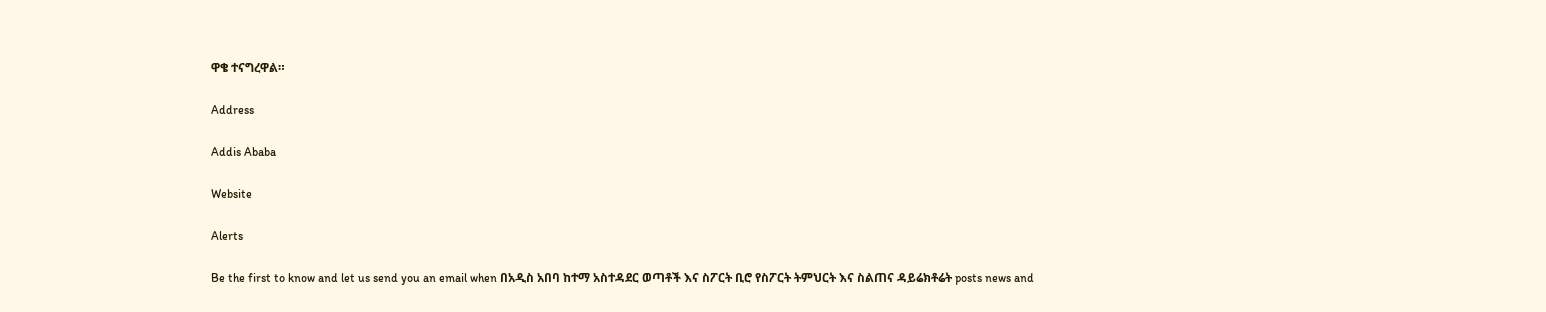ዋቄ ተናግረዋል።

Address

Addis Ababa

Website

Alerts

Be the first to know and let us send you an email when በአዲስ አበባ ከተማ አስተዳደር ወጣቶች እና ስፖርት ቢሮ የስፖርት ትምህርት እና ስልጠና ዳይሬክቶሬት posts news and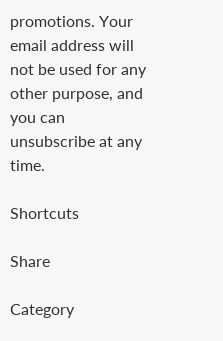promotions. Your email address will not be used for any other purpose, and you can unsubscribe at any time.

Shortcuts

Share

Category